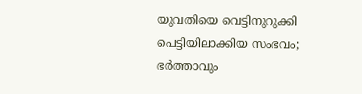യുവതിയെ വെട്ടിനുറുക്കി പെട്ടിയിലാക്കിയ സംഭവം; ഭര്‍ത്താവും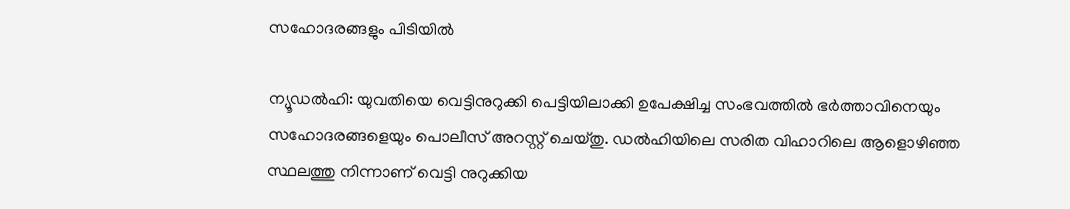സഹോദരങ്ങളും പിടിയില്‍

ന്യൂഡല്‍ഹി: യുവതിയെ വെട്ടിനുറുക്കി പെട്ടിയിലാക്കി ഉപേക്ഷിച്ച സംഭവത്തില്‍ ഭര്‍ത്താവിനെയും സഹോദരങ്ങളെയും പൊലീസ് അറസ്റ്റ് ചെയ്തു. ഡല്‍ഹിയിലെ സരിത വിഹാറിലെ ആളൊഴിഞ്ഞ സ്ഥലത്തു നിന്നാണ് വെട്ടി നുറുക്കിയ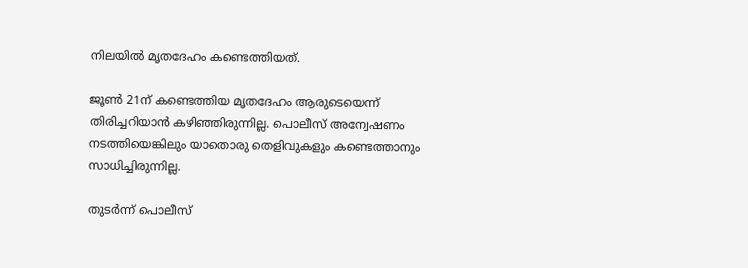നിലയില്‍ മൃതദേഹം കണ്ടെത്തിയത്.

ജൂണ്‍ 21ന് കണ്ടെത്തിയ മൃതദേഹം ആരുടെയെന്ന് തിരിച്ചറിയാന്‍ കഴിഞ്ഞിരുന്നില്ല. പൊലീസ് അന്വേഷണം നടത്തിയെങ്കിലും യാതൊരു തെളിവുകളും കണ്ടെത്താനും സാധിച്ചിരുന്നില്ല.

തുടര്‍ന്ന് പൊലീസ്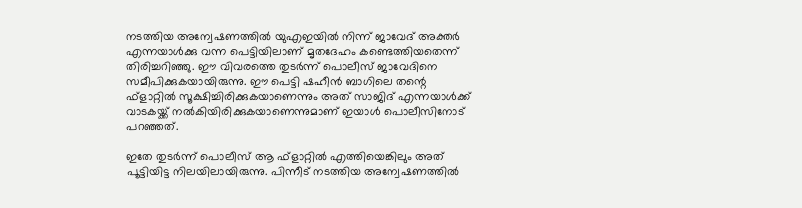നടത്തിയ അന്വേഷണത്തില്‍ യുഎഇയില്‍ നിന്ന് ജാവേദ് അക്തര്‍ എന്നയാള്‍ക്കു വന്ന പെട്ടിയിലാണ് മൃതദേഹം കണ്ടെത്തിയതെന്ന് തിരിച്ചറിഞ്ഞു. ഈ വിവരത്തെ തുടര്‍ന്ന് പൊലീസ് ജാവേദിനെ സമീപിക്കുകയായിരുന്നു. ഈ പെട്ടി ഷഹീന്‍ ബാഗിലെ തന്റെ ഫ്‌ളാറ്റില്‍ സൂക്ഷിച്ചിരിക്കുകയാണെന്നും അത് സാജിദ് എന്നയാള്‍ക്ക് വാടകയ്ക്ക് നല്‍കിയിരിക്കുകയാണെന്നുമാണ് ഇയാള്‍ പൊലീസിനോട് പറഞ്ഞത്.

ഇതേ തുടര്‍ന്ന് പൊലീസ് ആ ഫ്‌ളാറ്റില്‍ എത്തിയെങ്കിലും അത് പൂട്ടിയിട്ട നിലയിലായിരുന്നു. പിന്നീട് നടത്തിയ അന്വേഷണത്തില്‍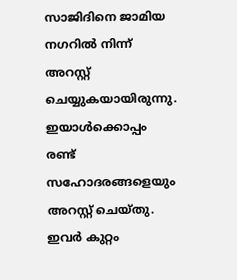സാജിദിനെ ജാമിയ നഗറില്‍ നിന്ന് അറസ്റ്റ് ചെയ്യുകയായിരുന്നു. ഇയാള്‍ക്കൊപ്പം രണ്ട് സഹോദരങ്ങളെയും അറസ്റ്റ് ചെയ്തു. ഇവര്‍ കുറ്റം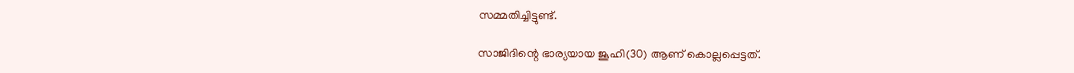സമ്മതിച്ചിട്ടുണ്ട്.

സാജിദിന്റെ ഭാര്യയായ ജൂഹി(30) ആണ് കൊല്ലപ്പെട്ടത്.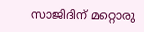സാജിദിന് മറ്റൊരു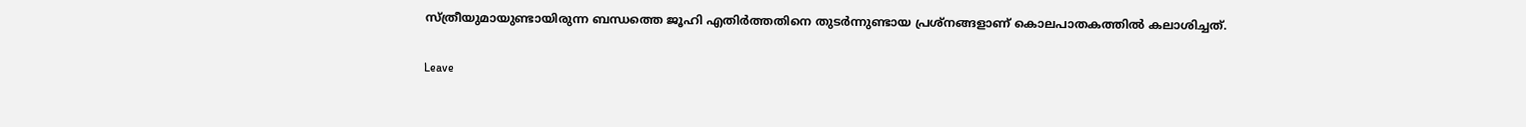സ്ത്രീയുമായുണ്ടായിരുന്ന ബന്ധത്തെ ജൂഹി എതിര്‍ത്തതിനെ തുടര്‍ന്നുണ്ടായ പ്രശ്‌നങ്ങളാണ് കൊലപാതകത്തില്‍ കലാശിച്ചത്.

Leave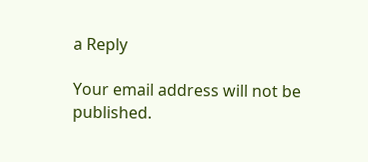a Reply

Your email address will not be published.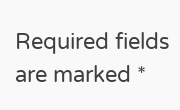Required fields are marked *